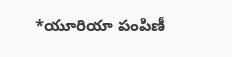*యూరియా పంపిణీ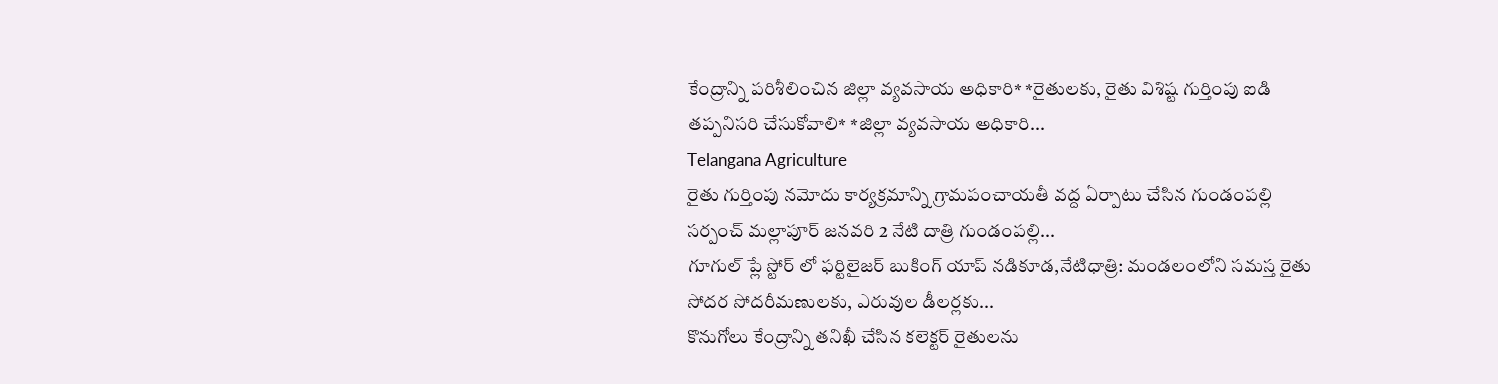కేంద్రాన్ని పరిశీలించిన జిల్లా వ్యవసాయ అధికారి* *రైతులకు, రైతు విశిష్ట గుర్తింపు ఐడి తప్పనిసరి చేసుకోవాలి* *జిల్లా వ్యవసాయ అధికారి...
Telangana Agriculture
రైతు గుర్తింపు నమోదు కార్యక్రమాన్ని గ్రామపంచాయతీ వద్ద ఏర్పాటు చేసిన గుండంపల్లి సర్పంచ్ మల్లాపూర్ జనవరి 2 నేటి దాత్రి గుండంపల్లి...
గూగుల్ ప్లే స్టోర్ లో ఫర్టిలైజర్ బుకింగ్ యాప్ నడికూడ,నేటిధాత్రి: మండలంలోని సమస్త రైతు సోదర సోదరీమణులకు, ఎరువుల డీలర్లకు...
కొనుగోలు కేంద్రాన్ని తనిఖీ చేసిన కలెక్టర్ రైతులను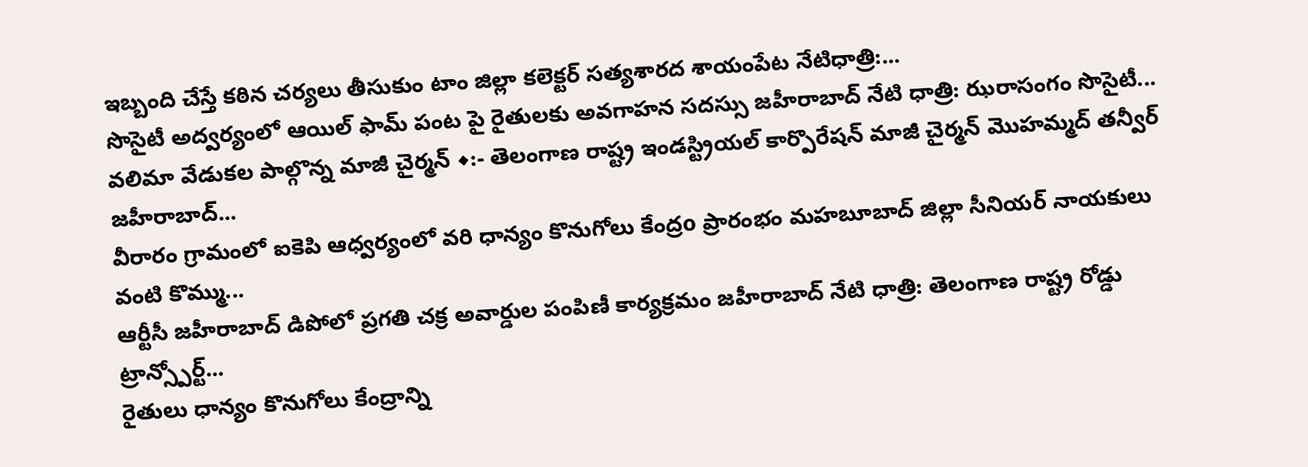ఇబ్బంది చేస్తే కఠిన చర్యలు తీసుకుం టాం జిల్లా కలెక్టర్ సత్యశారద శాయంపేట నేటిధాత్రి:...
సొసైటీ అద్వర్యంలో ఆయిల్ ఫామ్ పంట పై రైతులకు అవగాహన సదస్సు జహీరాబాద్ నేటి ధాత్రి: ఝరాసంగం సొసైటీ...
వలిమా వేడుకల పాల్గొన్న మాజీ చైర్మన్ ◆:- తెలంగాణ రాష్ట్ర ఇండస్ట్రియల్ కార్పొరేషన్ మాజీ చైర్మన్ మొహమ్మద్ తన్వీర్ జహీరాబాద్...
వీరారం గ్రామంలో ఐకెపి ఆధ్వర్యంలో వరి ధాన్యం కొనుగోలు కేంద్రo ప్రారంభం మహబూబాద్ జిల్లా సీనియర్ నాయకులు వంటి కొమ్ము...
ఆర్టీసీ జహీరాబాద్ డిపోలో ప్రగతి చక్ర అవార్డుల పంపిణీ కార్యక్రమం జహీరాబాద్ నేటి ధాత్రి: తెలంగాణ రాష్ట్ర రోడ్డు ట్రాన్స్పోర్ట్...
రైతులు ధాన్యం కొనుగోలు కేంద్రాన్ని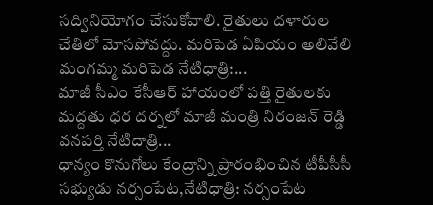సద్వినియోగం చేసుకోవాలి. రైతులు దళారుల చేతిలో మోసపోవద్దు. మరిపెడ ఏపియం అలివేలి మంగమ్మ మరిపెడ నేటిధాత్రి:...
మాజీ సీఎం కేసీఆర్ హాయంలో పత్తి రైతులకు మద్దతు ధర దర్నలో మాజీ మంత్రి నిరంజన్ రెడ్డి వనపర్తి నేటిదాత్రి...
ధాన్యం కొనుగోలు కేంద్రాన్ని ప్రారంభించిన టీపీసీసీ సభ్యుడు నర్సంపేట,నేటిధాత్రి: నర్సంపేట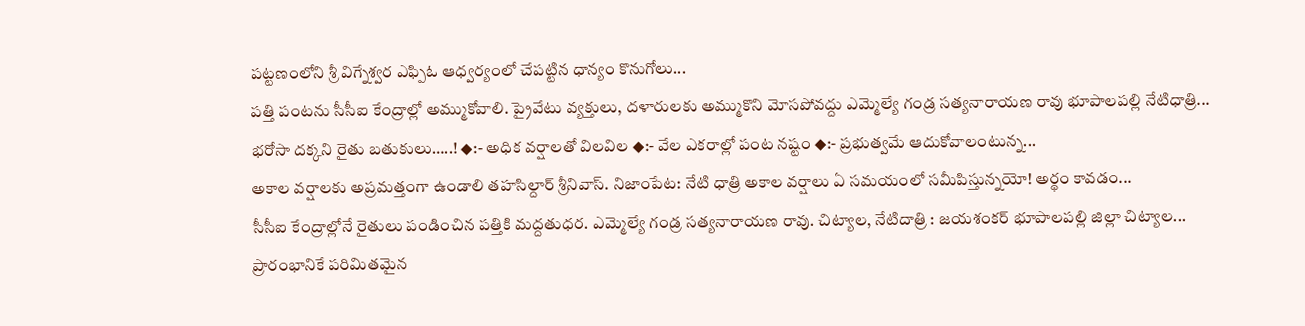పట్టణంలోని శ్రీ విగ్నేశ్వర ఎఫ్పిఓ ఆధ్వర్యంలో చేపట్టిన ధాన్యం కొనుగోలు...
పత్తి పంటను సీసీఐ కేంద్రాల్లో అమ్ముకోవాలి. ప్రైవేటు వ్యక్తులు, దళారులకు అమ్ముకొని మోసపోవద్దు ఎమ్మెల్యే గండ్ర సత్యనారాయణ రావు భూపాలపల్లి నేటిధాత్రి...
భరోసా దక్కని రైతు బతుకులు…..! ◆:- అధిక వర్షాలతో విలవిల ◆:- వేల ఎకరాల్లో పంట నష్టం ◆:- ప్రభుత్వమే ఆదుకోవాలంటున్న...
అకాల వర్షాలకు అప్రమత్తంగా ఉండాలి తహసిల్దార్ శ్రీనివాస్. నిజాంపేట: నేటి ధాత్రి అకాల వర్షాలు ఏ సమయంలో సమీపిస్తున్నయో! అర్థం కావడం...
సీసీఐ కేంద్రాల్లోనే రైతులు పండించిన పత్తికి మద్దతుధర. ఎమ్మెల్యే గండ్ర సత్యనారాయణ రావు. చిట్యాల, నేటిదాత్రి : జయశంకర్ భూపాలపల్లి జిల్లా చిట్యాల...
ప్రారంభానికే పరిమితమైన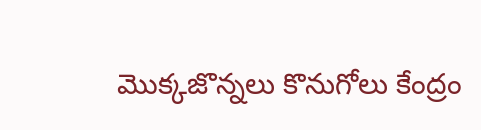మొక్కజొన్నలు కొనుగోలు కేంద్రం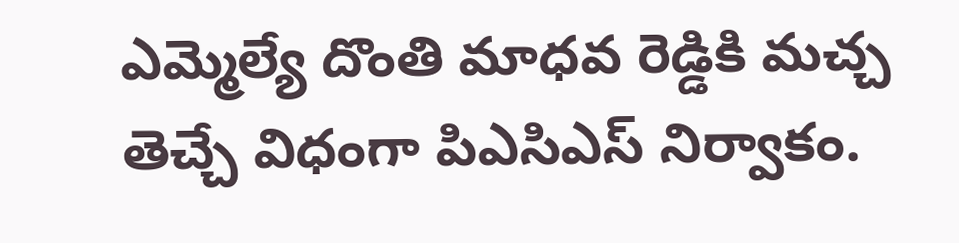ఎమ్మెల్యే దొంతి మాధవ రెడ్డికి మచ్చ తెచ్చే విధంగా పిఎసిఎస్ నిర్వాకం.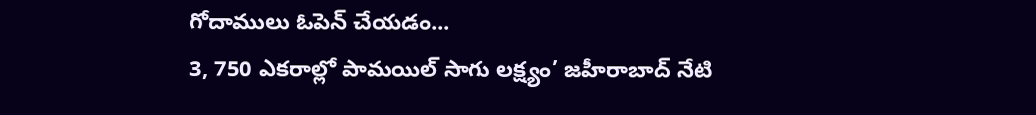గోదాములు ఓపెన్ చేయడం...
3, 750 ఎకరాల్లో పామయిల్ సాగు లక్ష్యం’ జహీరాబాద్ నేటి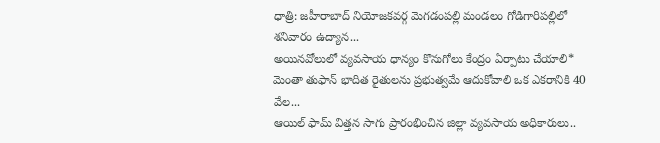ధాత్రి: జహీరాబాద్ నియోజకవర్గ మెగడంపల్లి మండలం గోడిగారిపల్లిలో శనివారం ఉద్యాన...
అయినవోలులో వ్యవసాయ ధాన్యం కొనుగోలు కేంద్రం ఏర్పాటు చేయాలి* మెంతా తుఫాన్ భాదిత రైతులను ప్రభుత్వమే ఆదుకోవాలి ఒక ఎకరానికి 40 వేల...
ఆయిల్ ఫామ్ విత్తన సాగు ప్రారంభించిన జిల్లా వ్యవసాయ అధికారులు..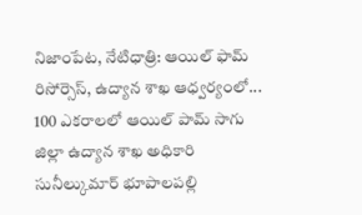నిజాంపేట, నేటిధాత్రి: ఆయిల్ ఫామ్ రిసోర్సెస్, ఉద్యాన శాఖ ఆధ్వర్యంలో...
100 ఎకరాలలో ఆయిల్ పామ్ సాగు జిల్లా ఉద్యాన శాఖ అధికారి సునీల్కుమార్ భూపాలపల్లి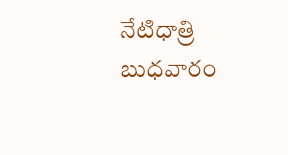నేటిధాత్రి బుధవారం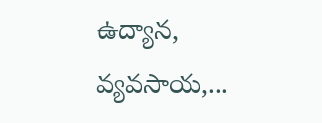ఉద్యాన, వ్యవసాయ,...